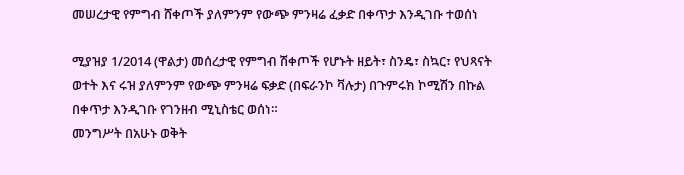መሠረታዊ የምግብ ሸቀጦች ያለምንም የውጭ ምንዛሬ ፈቃድ በቀጥታ እንዲገቡ ተወሰነ

ሚያዝያ 1/2014 (ዋልታ) መሰረታዊ የምግብ ሽቀጦች የሆኑት ዘይት፣ ስንዴ፣ ስኳር፣ የህጻናት ወተት እና ሩዝ ያለምንም የውጭ ምንዛሬ ፍቃድ (በፍራንኮ ቫሉታ) በጉምሩክ ኮሚሽን በኩል በቀጥታ እንዲገቡ የገንዘብ ሚኒስቴር ወሰነ።
መንግሥት በአሁኑ ወቅት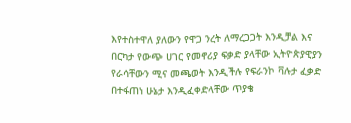እየተስተዋለ ያለውን የዋጋ ንረት ለማረጋጋት እንዲቻል እና በርካታ የውጭ ሀገር የመኖሪያ ፍቃድ ያላቸው ኢትዮጵያዊያን የራሳቸውን ሚና መጫወት እንዲችሉ የፍራንኮ ቫሉታ ፈቃድ በተፋጠነ ሁኔታ እንዲፈቀድላቸው ጥያቄ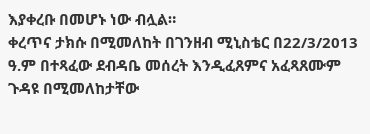እያቀረቡ በመሆኑ ነው ብሏል።
ቀረጥና ታክሱ በሚመለከት በገንዘብ ሚኒስቴር በ22/3/2013 ዓ.ም በተጻፈው ደብዳቤ መሰረት እንዲፈጸምና አፈጻጸሙም ጉዳዩ በሚመለከታቸው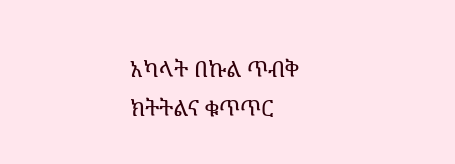አካላት በኩል ጥብቅ ክትትልና ቁጥጥር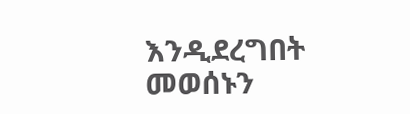እንዲደረግበት መወሰኑን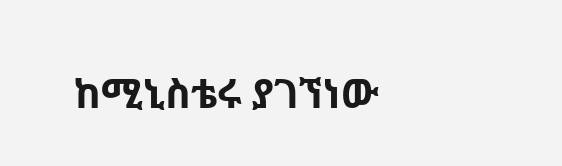ከሚኒስቴሩ ያገኘነው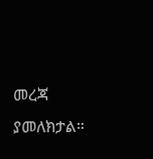መረጃ ያመለክታል።